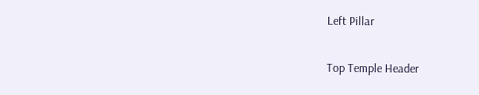Left Pillar

Top Temple Header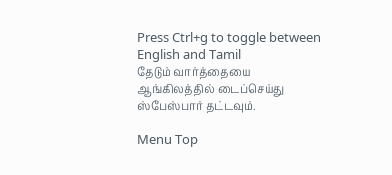Press Ctrl+g to toggle between English and Tamil
தேடும் வார்த்தையை ஆங்கிலத்தில் டைப்செய்து ஸ்பேஸ்பார் தட்டவும்.

Menu Top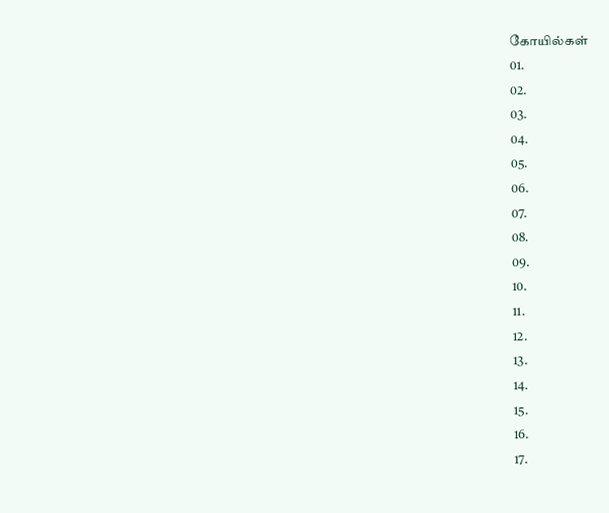கோயில்கள்
01.
02.
03.
04.
05.
06.
07.
08.
09.
10.
11.
12.
13.
14.
15.
16.
17.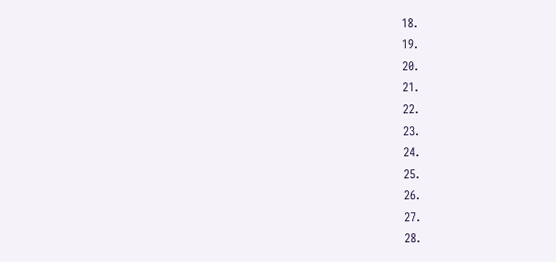18.
19.
20.
21.
22.
23.
24.
25.
26.
27.
28.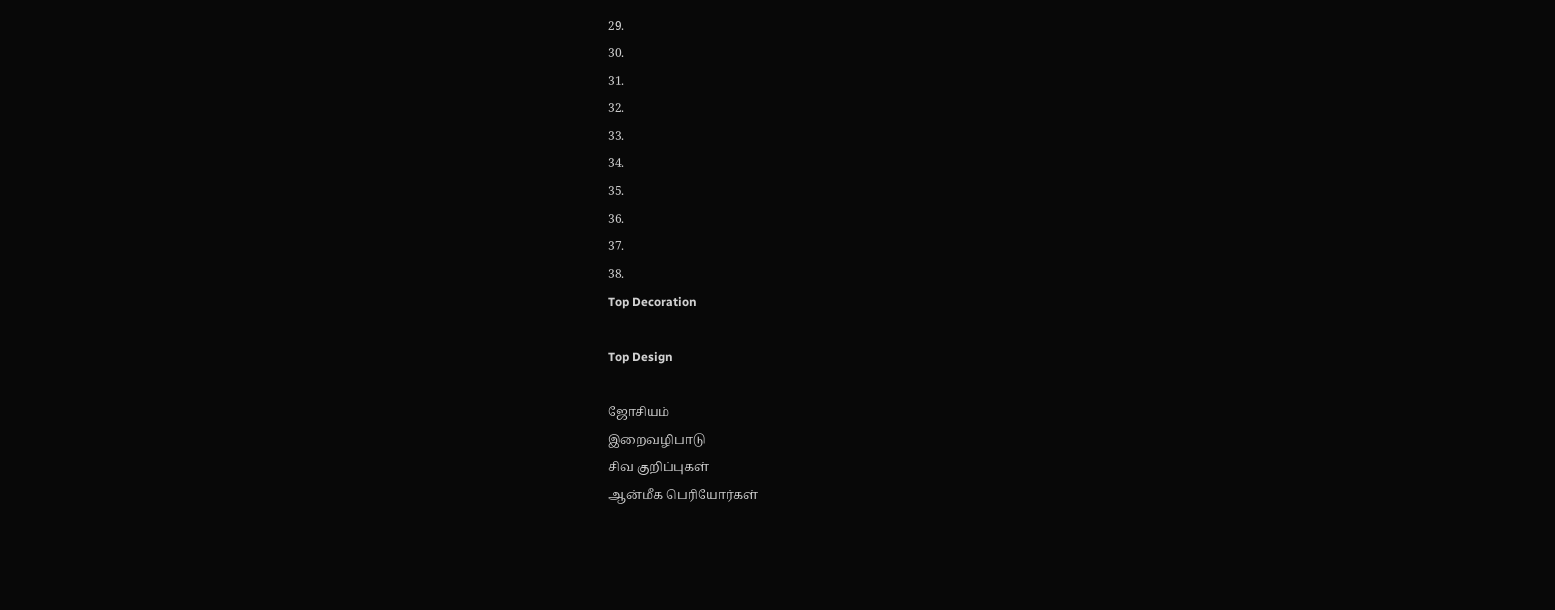29.
30.
31.
32.
33.
34.
35.
36.
37.
38.
Top Decoration

Top Design

ஜோசியம்
இறைவழிபாடு
சிவ குறிப்புகள்
ஆன்மீக பெரியோர்கள்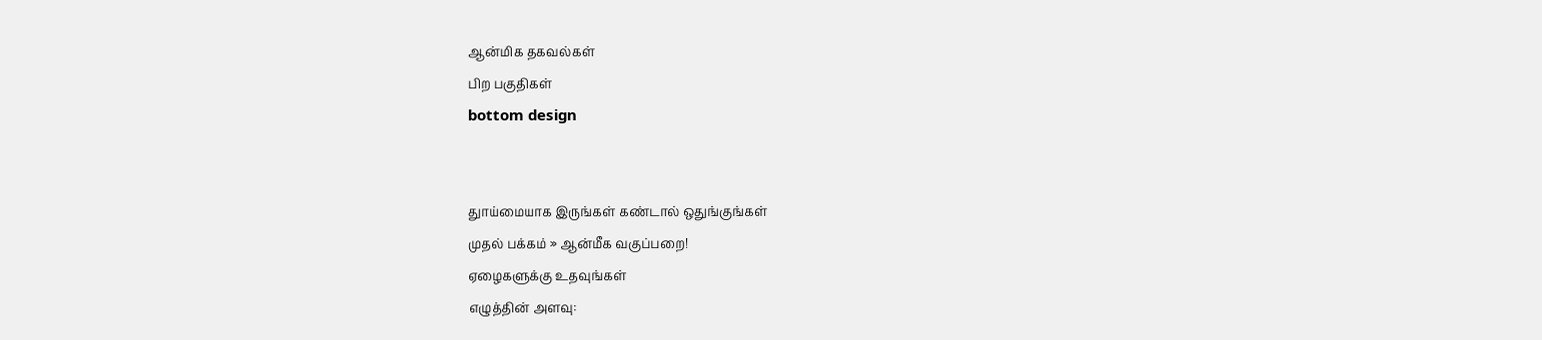ஆன்மிக தகவல்கள்
பிற பகுதிகள்
bottom design


துாய்மையாக இருங்கள் கண்டால் ஒதுங்குங்கள்
முதல் பக்கம் » ஆன்மீக வகுப்பறை!
ஏழைகளுக்கு உதவுங்கள்
எழுத்தின் அளவு: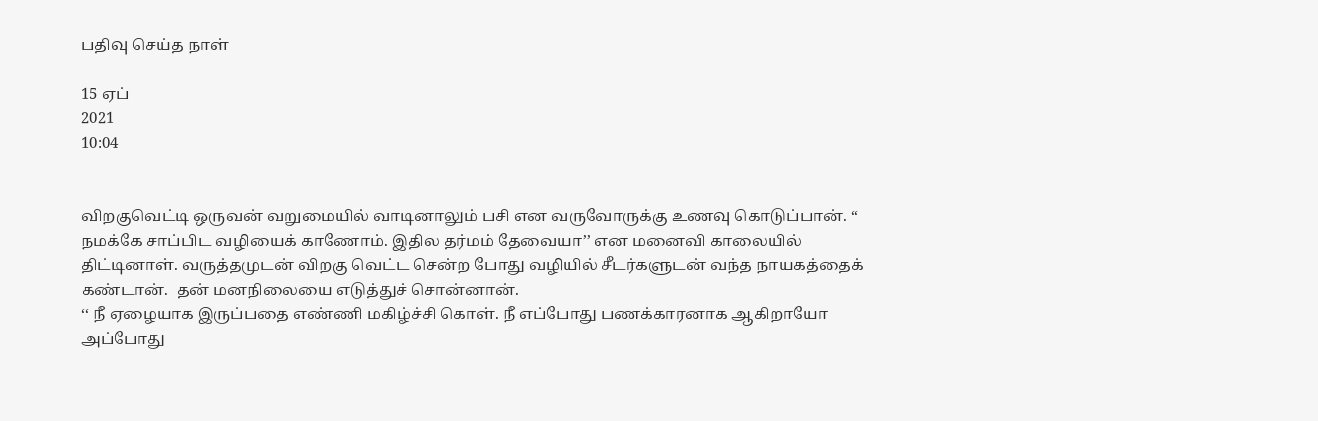பதிவு செய்த நாள்

15 ஏப்
2021
10:04


விறகுவெட்டி ஒருவன் வறுமையில் வாடினாலும் பசி என வருவோருக்கு உணவு கொடுப்பான். ‘‘ நமக்கே சாப்பிட வழியைக் காணோம். இதில தர்மம் தேவையா’’ என மனைவி காலையில் திட்டினாள். வருத்தமுடன் விறகு வெட்ட சென்ற போது வழியில் சீடர்களுடன் வந்த நாயகத்தைக் கண்டான்.  தன் மனநிலையை எடுத்துச் சொன்னான்.
‘‘ நீ ஏழையாக இருப்பதை எண்ணி மகிழ்ச்சி கொள். நீ எப்போது பணக்காரனாக ஆகிறாயோ அப்போது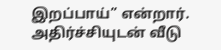இறப்பாய்’’ என்றார்.
அதிர்ச்சியுடன் வீடு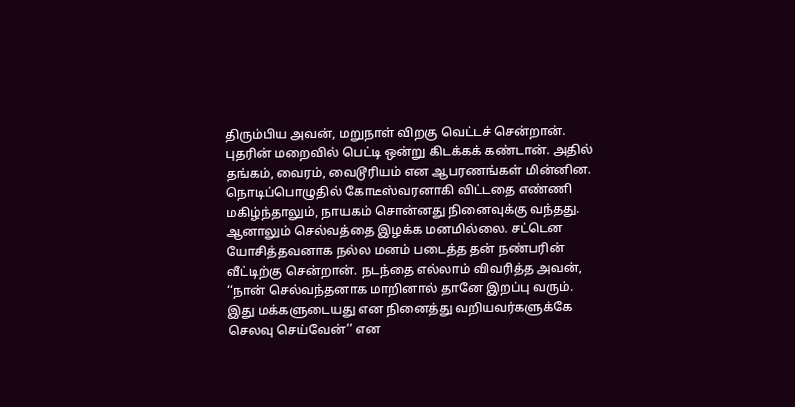திரும்பிய அவன், மறுநாள் விறகு வெட்டச் சென்றான். புதரின் மறைவில் பெட்டி ஒன்று கிடக்கக் கண்டான். அதில் தங்கம், வைரம், வைடூரியம் என ஆபரணங்கள் மின்னின.
நொடிப்பொழுதில் கோடீஸ்வரனாகி விட்டதை எண்ணி மகிழ்ந்தாலும், நாயகம் சொன்னது நினைவுக்கு வந்தது. ஆனாலும் செல்வத்தை இழக்க மனமில்லை. சட்டென யோசித்தவனாக நல்ல மனம் படைத்த தன் நண்பரின் வீட்டிற்கு சென்றான். நடந்தை எல்லாம் விவரித்த அவன், ‘‘நான் செல்வந்தனாக மாறினால் தானே இறப்பு வரும். இது மக்களுடையது என நினைத்து வறியவர்களுக்கே செலவு செய்வேன்’’ என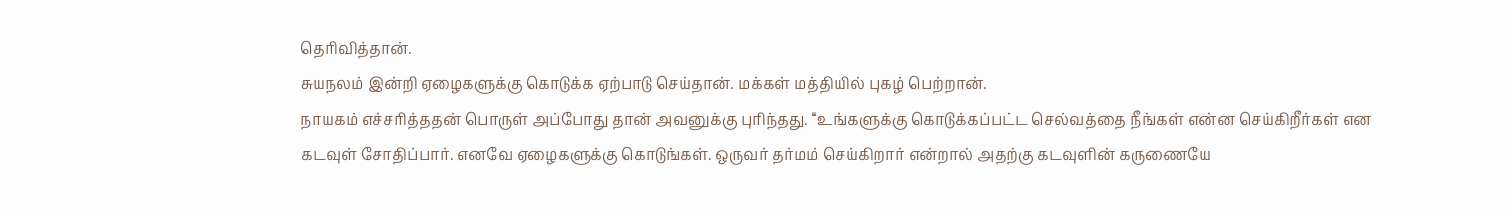தெரிவித்தான்.
சுயநலம் இன்றி ஏழைகளுக்கு கொடுக்க ஏற்பாடு செய்தான். மக்கள் மத்தியில் புகழ் பெற்றான்.
நாயகம் எச்சரித்ததன் பொருள் அப்போது தான் அவனுக்கு புரிந்தது. ‘‘உங்களுக்கு கொடுக்கப்பட்ட செல்வத்தை நீங்கள் என்ன செய்கிறீர்கள் என கடவுள் சோதிப்பார். எனவே ஏழைகளுக்கு கொடுங்கள். ஒருவர் தர்மம் செய்கிறார் என்றால் அதற்கு கடவுளின் கருணையே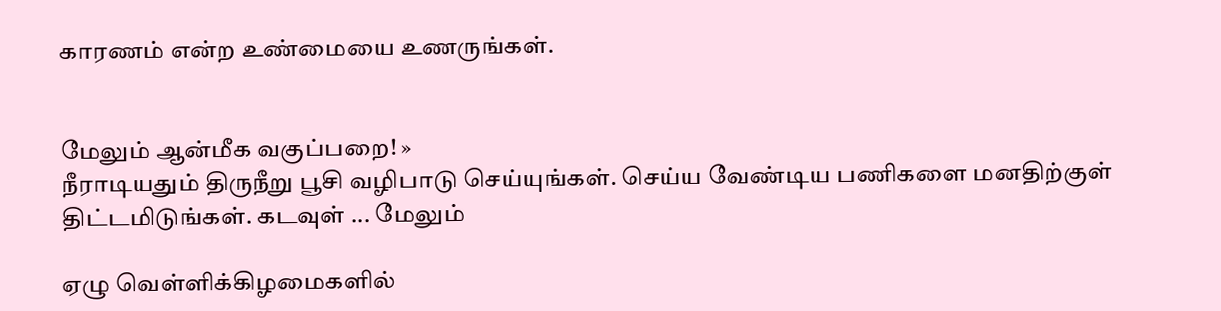காரணம் என்ற உண்மையை உணருங்கள்.


மேலும் ஆன்மீக வகுப்பறை! »
நீராடியதும் திருநீறு பூசி வழிபாடு செய்யுங்கள். செய்ய வேண்டிய பணிகளை மனதிற்குள் திட்டமிடுங்கள். கடவுள் ... மேலும்

ஏழு வெள்ளிக்கிழமைகளில்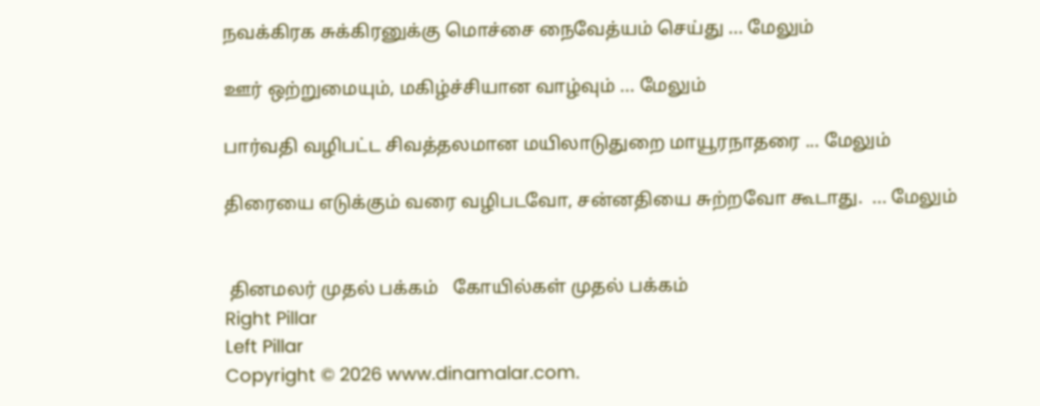நவக்கிரக சுக்கிரனுக்கு மொச்சை நைவேத்யம் செய்து ... மேலும்

ஊர் ஒற்றுமையும், மகிழ்ச்சியான வாழ்வும் ... மேலும்

பார்வதி வழிபட்ட சிவத்தலமான மயிலாடுதுறை மாயூரநாதரை ... மேலும்

திரையை எடுக்கும் வரை வழிபடவோ, சன்னதியை சுற்றவோ கூடாது.  ... மேலும்


 தினமலர் முதல் பக்கம்   கோயில்கள் முதல் பக்கம்
Right Pillar
Left Pillar
Copyright © 2026 www.dinamalar.com.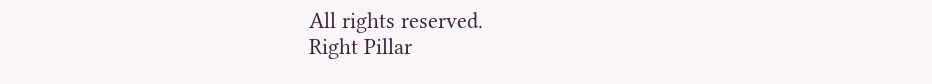All rights reserved.
Right Pillar